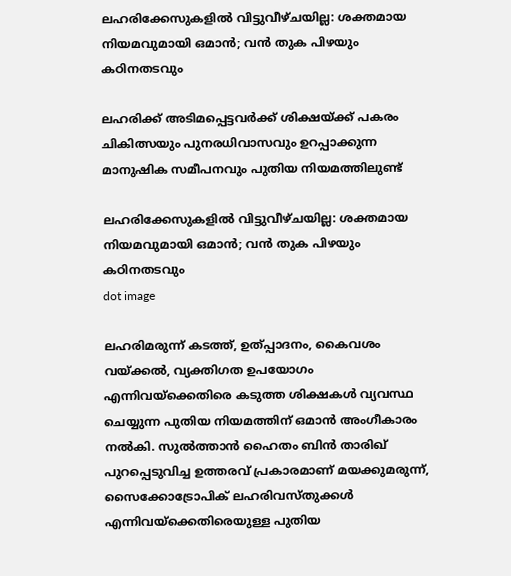ലഹരിക്കേസുകളിൽ വിട്ടുവീഴ്ചയില്ല: ശക്തമായ നിയമവുമായി ഒമാൻ; വൻ തുക പിഴയും കഠിനതടവും

ലഹരിക്ക് അടിമപ്പെട്ടവർക്ക് ശിക്ഷയ്ക്ക് പകരം ചികിത്സയും പുനരധിവാസവും ഉറപ്പാക്കുന്ന മാനുഷിക സമീപനവും പുതിയ നിയമത്തിലുണ്ട്

ലഹരിക്കേസുകളിൽ വിട്ടുവീഴ്ചയില്ല: ശക്തമായ നിയമവുമായി ഒമാൻ; വൻ തുക പിഴയും കഠിനതടവും
dot image

ലഹരിമരുന്ന് കടത്ത്, ഉത്പ്പാദനം, കൈവശം വയ്ക്കൽ, വ്യക്തിഗത ഉപയോഗം എന്നിവയ്‌ക്കെതിരെ കടുത്ത ശിക്ഷകൾ വ്യവസ്ഥ ചെയ്യുന്ന പുതിയ നിയമത്തിന് ഒമാൻ അംഗീകാരം നൽകി. സുൽത്താൻ ഹൈതം ബിൻ താരിഖ് പുറപ്പെടുവിച്ച ഉത്തരവ് പ്രകാരമാണ് മയക്കുമരുന്ന്, സൈക്കോട്രോപിക് ലഹരിവസ്തുക്കൾ എന്നിവയ്‌ക്കെതിരെയുള്ള പുതിയ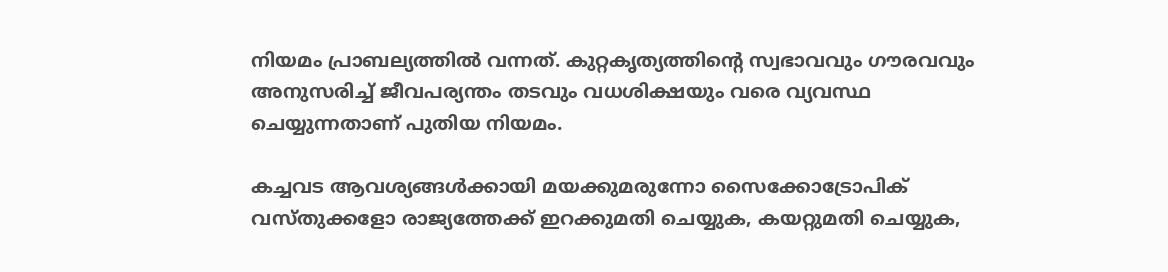നിയമം പ്രാബല്യത്തിൽ വന്നത്. കുറ്റകൃത്യത്തിന്റെ സ്വഭാവവും ഗൗരവവും അനുസരിച്ച് ജീവപര്യന്തം തടവും വധശിക്ഷയും വരെ വ്യവസ്ഥ ചെയ്യുന്നതാണ് പുതിയ നിയമം.

കച്ചവട ആവശ്യങ്ങൾക്കായി മയക്കുമരുന്നോ സൈക്കോട്രോപിക് വസ്തുക്കളോ രാജ്യത്തേക്ക് ഇറക്കുമതി ചെയ്യുക, കയറ്റുമതി ചെയ്യുക,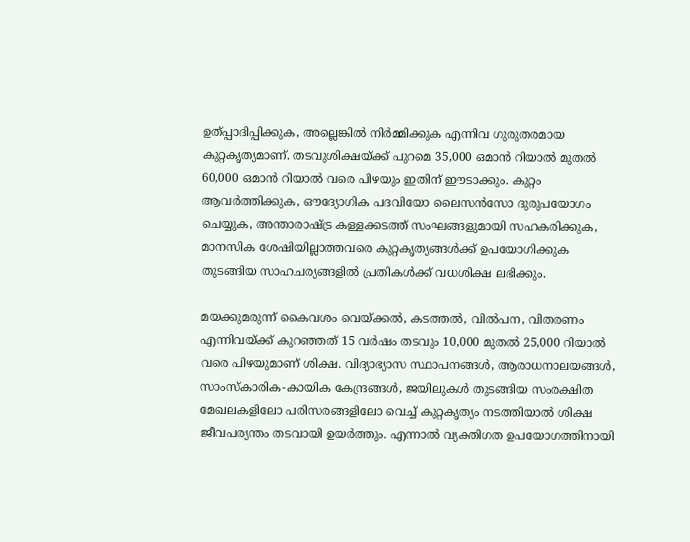ഉത്പ്പാദിപ്പിക്കുക, അല്ലെങ്കിൽ നിർമ്മിക്കുക എന്നിവ ഗുരുതരമായ കുറ്റകൃത്യമാണ്. തടവുശിക്ഷയ്ക്ക് പുറമെ 35,000 ഒമാൻ റിയാൽ മുതൽ 60,000 ഒമാൻ റിയാൽ വരെ പിഴയും ഇതിന് ഈടാക്കും. കുറ്റം ആവർത്തിക്കുക, ഔദ്യോഗിക പദവിയോ ലൈസൻസോ ദുരുപയോഗം ചെയ്യുക, അന്താരാഷ്ട്ര കള്ളക്കടത്ത് സംഘങ്ങളുമായി സഹകരിക്കുക, മാനസിക ശേഷിയില്ലാത്തവരെ കുറ്റകൃത്യങ്ങൾക്ക് ഉപയോഗിക്കുക തുടങ്ങിയ സാഹചര്യങ്ങളിൽ പ്രതികൾക്ക് വധശിക്ഷ ലഭിക്കും.

മയക്കുമരുന്ന് കൈവശം വെയ്ക്കൽ, കടത്തൽ, വിൽപന, വിതരണം എന്നിവയ്ക്ക് കുറഞ്ഞത് 15 വർഷം തടവും 10,000 മുതൽ 25,000 റിയാൽ വരെ പിഴയുമാണ് ശിക്ഷ. വിദ്യാഭ്യാസ സ്ഥാപനങ്ങൾ, ആരാധനാലയങ്ങൾ, സാംസ്കാരിക-കായിക കേന്ദ്രങ്ങൾ, ജയിലുകൾ തുടങ്ങിയ സംരക്ഷിത മേഖലകളിലോ പരിസരങ്ങളിലോ വെച്ച് കുറ്റകൃത്യം നടത്തിയാൽ ശിക്ഷ ജീവപര്യന്തം തടവായി ഉയർത്തും. എന്നാൽ വ്യക്തിഗത ഉപയോഗത്തിനായി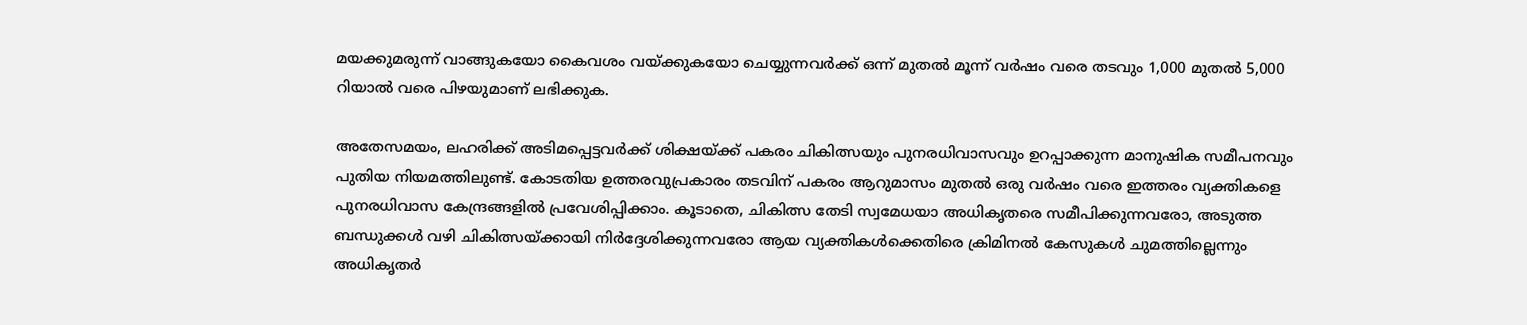മയക്കുമരുന്ന് വാങ്ങുകയോ കൈവശം വയ്ക്കുകയോ ചെയ്യുന്നവർക്ക് ഒന്ന് മുതൽ മൂന്ന് വർഷം വരെ തടവും 1,000 മുതൽ 5,000 റിയാൽ വരെ പിഴയുമാണ് ലഭിക്കുക.

അതേസമയം, ലഹരിക്ക് അടിമപ്പെട്ടവർക്ക് ശിക്ഷയ്ക്ക് പകരം ചികിത്സയും പുനരധിവാസവും ഉറപ്പാക്കുന്ന മാനുഷിക സമീപനവും പുതിയ നിയമത്തിലുണ്ട്. കോടതിയ ഉത്തരവുപ്രകാരം തടവിന് പകരം ആറുമാസം മുതൽ ഒരു വർഷം വരെ ഇത്തരം വ്യക്തികളെ പുനരധിവാസ കേന്ദ്രങ്ങളിൽ പ്രവേശിപ്പിക്കാം. കൂടാതെ, ചികിത്സ തേടി സ്വമേധയാ അധികൃതരെ സമീപിക്കുന്നവരോ, അടുത്ത ബന്ധുക്കൾ വഴി ചികിത്സയ്ക്കായി നിർദ്ദേശിക്കുന്നവരോ ആയ വ്യക്തികൾക്കെതിരെ ക്രിമിനൽ കേസുകൾ ചുമത്തില്ലെന്നും അധികൃതർ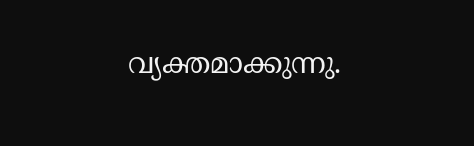വ്യക്തമാക്കുന്നു.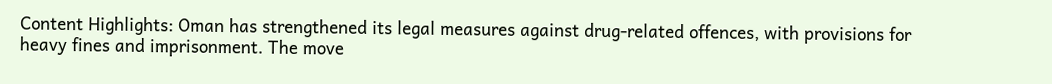Content Highlights: Oman has strengthened its legal measures against drug-related offences, with provisions for heavy fines and imprisonment. The move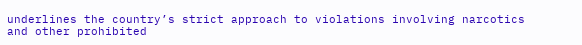underlines the country’s strict approach to violations involving narcotics and other prohibited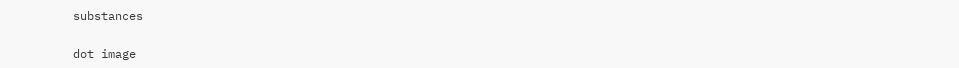substances

dot image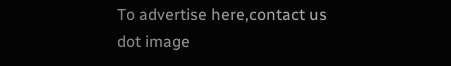To advertise here,contact us
dot image